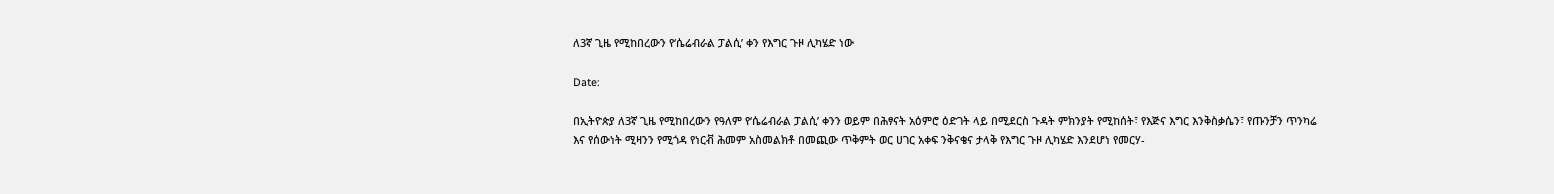ለ3ኛ ጊዜ የሚከበረውን የ‘ሴሬብራል ፓልሲ’ ቀን የእግር ጉዞ ሊካሄድ ነው

Date:

በኢትዮጵያ ለ3ኛ ጊዜ የሚከበረውን የዓለም የ‘ሴሬብራል ፓልሲ’ ቀንን ወይም በሕፃናት አዕምሮ ዕድገት ላይ በሚደርስ ጉዳት ምክንያት የሚከሰት፣ የእጅና እግር እንቅስቃሴን፣ የጡንቻን ጥንካሬ እና የሰውነት ሚዛንን የሚጎዳ የነርቭ ሕመም አስመልክቶ በመጪው ጥቅምት ወር ሀገር አቀፍ ንቅናቄና ታላቅ የእግር ጉዞ ሊካሄድ እንደሆነ የመርሃ-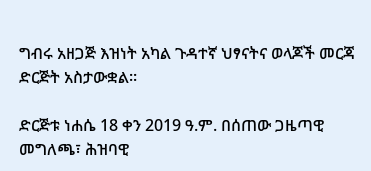ግብሩ አዘጋጅ እዝነት አካል ጉዳተኛ ህፃናትና ወላጆች መርጃ ድርጅት አስታውቋል፡፡

ድርጅቱ ነሐሴ 18 ቀን 2019 ዓ.ም. በሰጠው ጋዜጣዊ መግለጫ፣ ሕዝባዊ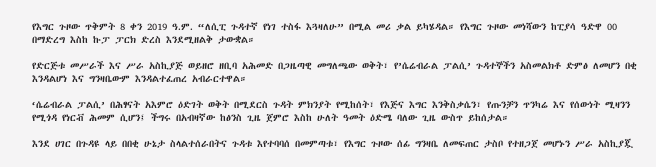የእግር ጉዞው ጥቅምት 8 ቀን 2019 ዓ.ም. “ለሲፒ ጉዳተኛ የነገ ተስፋ እጓዛለሁ” በሚል መሪ ቃል ይካሄዳል። የእግር ጉዞው መነሻውን ከፒያሳ ዓድዋ 00 በማድረግ እስከ ኩፓ ፓርክ ድረስ እንደሚዘልቅ ታውቋል።

የድርጅቱ መሥራች እና ሥራ አስኪያጅ ወይዘሮ ዘቢባ አሕመድ በጋዜጣዊ መግለጫው ወቅት፣ የ’ሴሬብራል ፓልሲ’ ጉዳተኞችን አስመልክቶ ድምፅ ለመሆን በቂ እንዳልሆነ እና ግንዛቤውም እንዳልተፈጠረ አብራርተዋል።

‘ሴሬብራል ፓልሲ’ በሕፃናት አእምሮ ዕድገት ወቅት በሚደርስ ጉዳት ምክንያት የሚከሰት፣ የእጅና እግር እንቅስቃሴን፣ የጡንቻን ጥንካሬ እና የሰውነት ሚዛንን የሚጎዳ የነርቭ ሕመም ሲሆን፤ ችግሩ በአብዛኛው ከፅንስ ጊዜ ጀምሮ እስከ ሁለት ዓመት ዕድሜ ባለው ጊዜ ውስጥ ይከሰታል።

እንደ ሀገር በጉዳዩ ላይ በበቂ ሁኔታ ስላልተሰራበትና ጉዳቱ እየተባባሰ በመምጣቱ፣ የእግር ጉዞው ሰፊ ግንዛቤ ለመፍጠር ታስቦ የተዘጋጀ መሆኑን ሥራ አስኪያጇ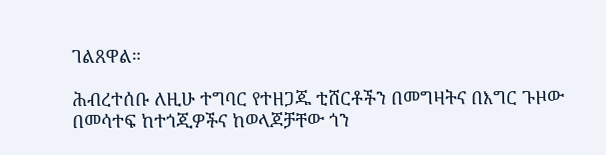ገልጸዋል።

ሕብረተሰቡ ለዚሁ ተግባር የተዘጋጁ ቲሸርቶችን በመግዛትና በእግር ጉዞው በመሳተፍ ከተጎጂዎችና ከወላጆቻቸው ጎን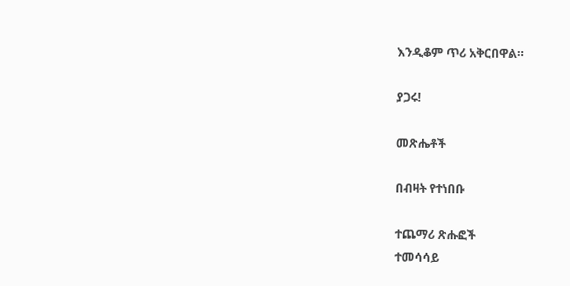እንዲቆም ጥሪ አቅርበዋል።

ያጋሩ!

መጽሔቶች

በብዛት የተነበቡ

ተጨማሪ ጽሑፎች
ተመሳሳይ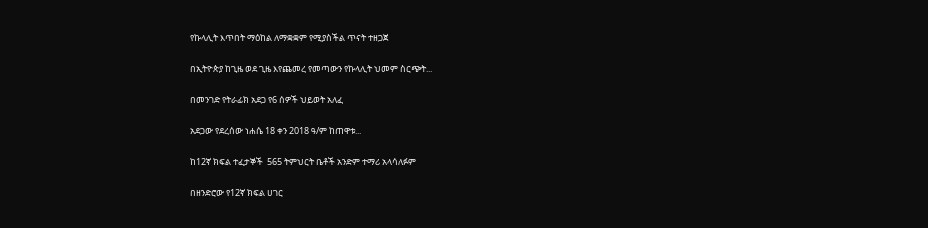የኩላሊት እጥበት ማዕከል ለማቋቋም የሚያስችል ጥናት ተዘጋጀ

በኢትዮጵያ ከጊዜ ወደ ጊዜ እየጨመረ የመጣውን የኩላሊት ህመም ስርጭት...

በመንገድ የትራፊክ አደጋ የ6 ሰዎች ህይወት አለፈ

አደጋው የደረሰው ነሐሴ 18 ቀን 2018 ዓ/ም ከጠዋቱ...

ከ12ኛ ክፍል ተፈታኞች  565 ትምህርት ቤቶች አንድም ተማሪ አላሳለፉም

በዘንድሮው የ12ኛ ክፍል ሀገር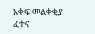አቀፍ መልቀቂያ ፈተና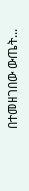በተመዘገበው ውጤት...